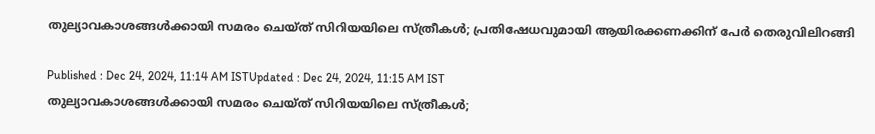തുല്യാവകാശങ്ങൾക്കായി സമരം ചെയ്ത് സിറിയയിലെ സ്ത്രീകൾ; പ്രതിഷേധവുമായി ആയിരക്കണക്കിന് പേര്‍ തെരുവിലിറങ്ങി

Published : Dec 24, 2024, 11:14 AM ISTUpdated : Dec 24, 2024, 11:15 AM IST
തുല്യാവകാശങ്ങൾക്കായി സമരം ചെയ്ത് സിറിയയിലെ സ്ത്രീകൾ;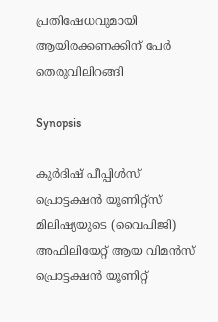പ്രതിഷേധവുമായി ആയിരക്കണക്കിന് പേര്‍ തെരുവിലിറങ്ങി

Synopsis

കുർദിഷ് പീപ്പിൾസ് പ്രൊട്ടക്ഷൻ യൂണിറ്റ്സ് മിലിഷ്യയുടെ (വൈപിജി) അഫിലിയേറ്റ് ആയ വിമൻസ് പ്രൊട്ടക്ഷൻ യൂണിറ്റ്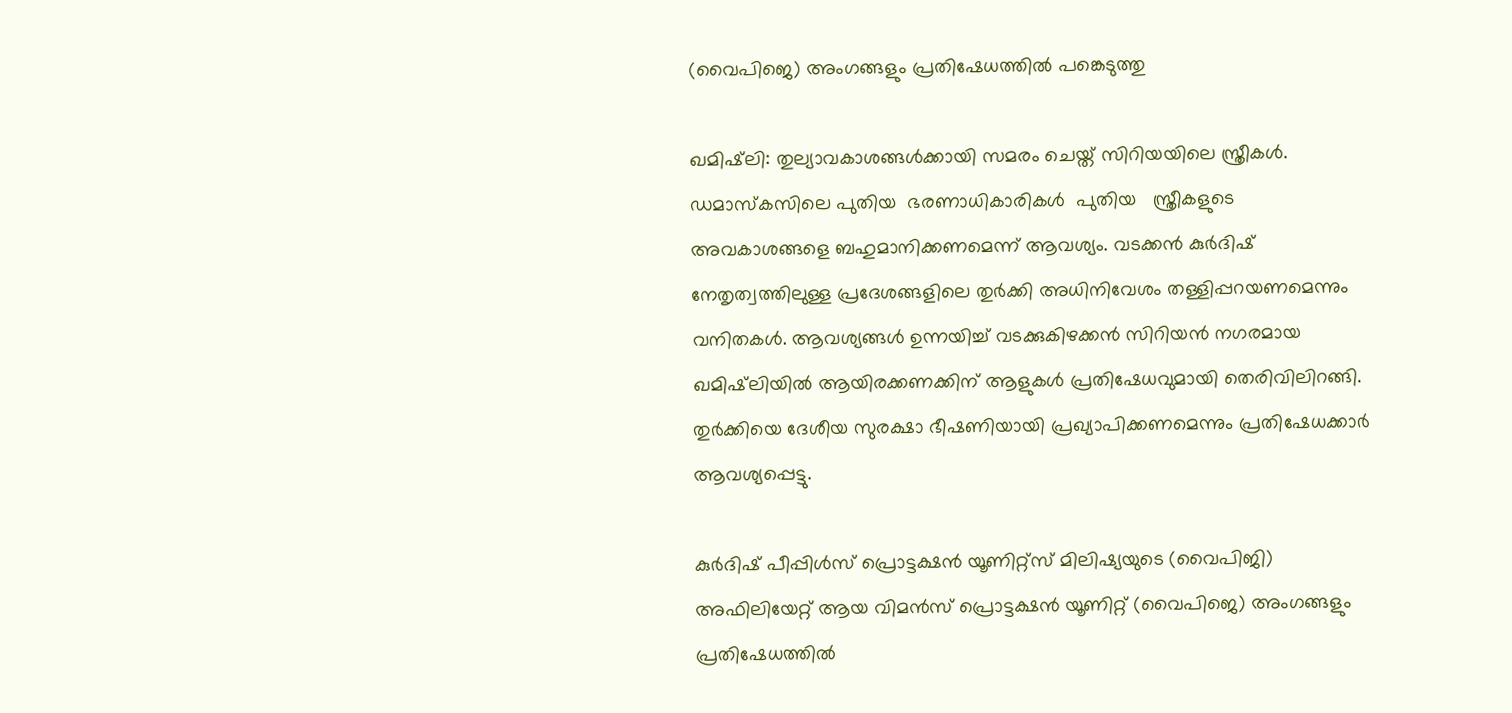(വൈപിജെ) അംഗങ്ങളും പ്രതിഷേധത്തിൽ പങ്കെടുത്തു

ഖമിഷ്‌ലി: തുല്യാവകാശങ്ങൾക്കായി സമരം ചെയ്ത് സിറിയയിലെ സ്ത്രീകൾ. ഡമാസ്‌കസിലെ പുതിയ  ഭരണാധികാരികൾ  പുതിയ   സ്ത്രീകളുടെ അവകാശങ്ങളെ ബഹുമാനിക്കണമെന്ന് ആവശ്യം. വടക്കൻ കുർദിഷ് നേതൃത്വത്തിലുള്ള പ്രദേശങ്ങളിലെ തുർക്കി അധിനിവേശം തള്ളിപ്പറയണമെന്നും വനിതകൾ. ആവശ്യങ്ങൾ ഉന്നയിച്ച് വടക്കുകിഴക്കൻ സിറിയൻ നഗരമായ ഖമിഷ്‌ലിയിൽ ആയിരക്കണക്കിന് ആളുകൾ പ്രതിഷേധവുമായി തെരിവിലിറങ്ങി.  തുർക്കിയെ ദേശീയ സുരക്ഷാ ഭീഷണിയായി പ്രഖ്യാപിക്കണമെന്നും പ്രതിഷേധക്കാര്‍ ആവശ്യപ്പെട്ടു.

കുർദിഷ് പീപ്പിൾസ് പ്രൊട്ടക്ഷൻ യൂണിറ്റ്സ് മിലിഷ്യയുടെ (വൈപിജി) അഫിലിയേറ്റ് ആയ വിമൻസ് പ്രൊട്ടക്ഷൻ യൂണിറ്റ് (വൈപിജെ) അംഗങ്ങളും പ്രതിഷേധത്തിൽ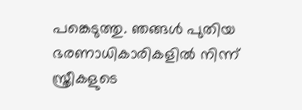പങ്കെടുത്തു. ഞങ്ങൾ പുതിയ ഭരണാധികാരികളിൽ നിന്ന് സ്ത്രീകളുടെ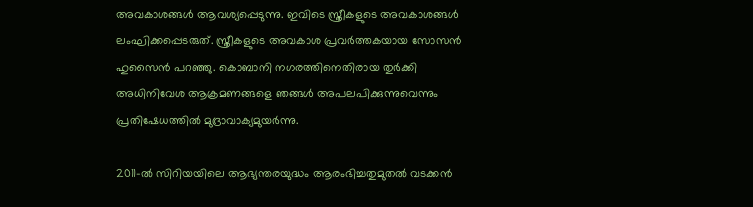അവകാശങ്ങൾ ആവശ്യപ്പെടുന്നു. ഇവിടെ സ്ത്രീകളുടെ അവകാശങ്ങൾ ലംഘിക്കപ്പെടരുത്. സ്ത്രീകളുടെ അവകാശ പ്രവർത്തകയായ സോസൻ ഹുസൈൻ പറഞ്ഞു. കൊബാനി നഗരത്തിനെതിരായ തുർക്കി അധിനിവേശ ആക്രമണങ്ങളെ ഞങ്ങൾ അപലപിക്കുന്നുവെന്നും പ്രതിഷേധത്തിൽ മുദ്രാവാക്യമുയര്‍ന്നു.

2011-ൽ സിറിയയിലെ ആഭ്യന്തരയുദ്ധം ആരംഭിച്ചതുമുതൽ വടക്കൻ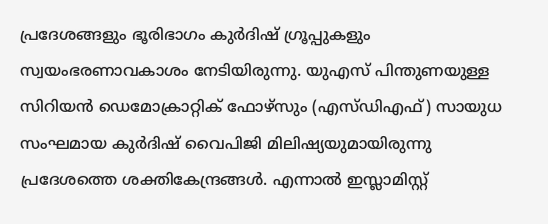പ്രദേശങ്ങളും ഭൂരിഭാഗം കുർദിഷ് ഗ്രൂപ്പുകളും സ്വയംഭരണാവകാശം നേടിയിരുന്നു. യുഎസ് പിന്തുണയുള്ള സിറിയൻ ഡെമോക്രാറ്റിക് ഫോഴ്സും (എസ്ഡിഎഫ്) സായുധ സംഘമായ കുര്‍ദിഷ് വൈപിജി മിലിഷ്യയുമായിരുന്നു പ്രദേശത്തെ ശക്തികേന്ദ്രങ്ങൾ. എന്നാൽ ഇസ്ലാമിസ്റ്റ്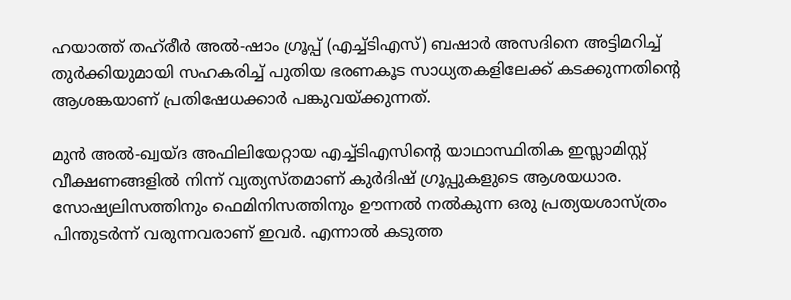ഹയാത്ത് തഹ്‌രീർ അൽ-ഷാം ഗ്രൂപ്പ് (എച്ച്‌ടിഎസ്) ബഷാർ അസദിനെ അട്ടിമറിച്ച് തുര്‍ക്കിയുമായി സഹകരിച്ച് പുതിയ ഭരണകൂട സാധ്യതകളിലേക്ക് കടക്കുന്നതിന്റെ ആശങ്കയാണ് പ്രതിഷേധക്കാര്‍ പങ്കുവയ്ക്കുന്നത്.

മുൻ അൽ-ഖ്വയ്ദ അഫിലിയേറ്റായ എച്ച്ടിഎസിൻ്റെ യാഥാസ്ഥിതിക ഇസ്ലാമിസ്റ്റ് വീക്ഷണങ്ങളിൽ നിന്ന് വ്യത്യസ്തമാണ് കുർദിഷ് ഗ്രൂപ്പുകളുടെ ആശയധാര. സോഷ്യലിസത്തിനും ഫെമിനിസത്തിനും ഊന്നൽ നൽകുന്ന ഒരു പ്രത്യയശാസ്ത്രം പിന്തുടര്‍ന്ന് വരുന്നവരാണ് ഇവര്‍. എന്നാൽ കടുത്ത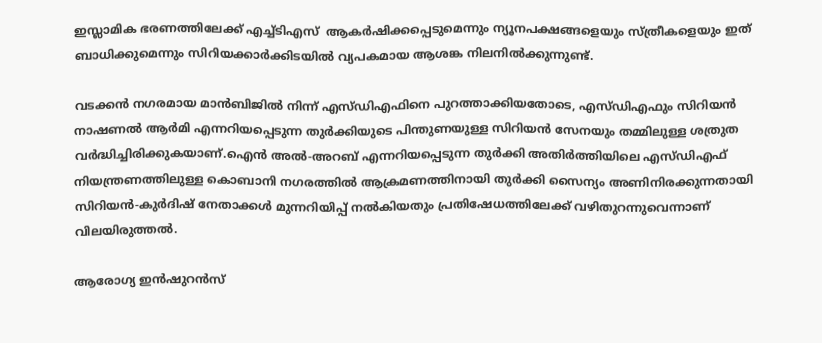ഇസ്ലാമിക ഭരണത്തിലേക്ക് എച്ച്ടിഎസ്  ആകർഷിക്കപ്പെടുമെന്നും ന്യൂനപക്ഷങ്ങളെയും സ്ത്രീകളെയും ഇത് ബാധിക്കുമെന്നും സിറിയക്കാർക്കിടയിൽ വ്യപകമായ ആശങ്ക നിലനിൽക്കുന്നുണ്ട്.

വടക്കൻ നഗരമായ മാൻബിജിൽ നിന്ന് എസ്ഡിഎഫിനെ പുറത്താക്കിയതോടെ, എസ്ഡിഎഫും സിറിയൻ നാഷണൽ ആർമി എന്നറിയപ്പെടുന്ന തുർക്കിയുടെ പിന്തുണയുള്ള സിറിയൻ സേനയും തമ്മിലുള്ള ശത്രുത വർദ്ധിച്ചിരിക്കുകയാണ്.ഐൻ അൽ-അറബ് എന്നറിയപ്പെടുന്ന തുർക്കി അതിർത്തിയിലെ എസ്ഡിഎഫ് നിയന്ത്രണത്തിലുള്ള കൊബാനി നഗരത്തിൽ ആക്രമണത്തിനായി തുർക്കി സൈന്യം അണിനിരക്കുന്നതായി സിറിയൻ-കുർദിഷ് നേതാക്കൾ മുന്നറിയിപ്പ് നൽകിയതും പ്രതിഷേധത്തിലേക്ക് വഴിതുറന്നുവെന്നാണ് വിലയിരുത്തൽ.

ആരോഗ്യ ഇൻഷുറൻസ്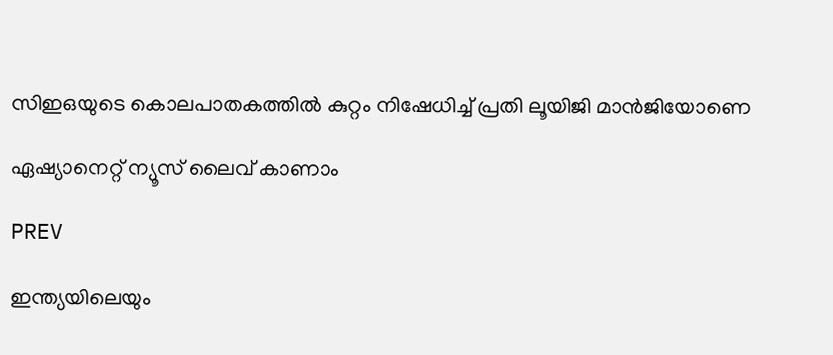സിഇഒയുടെ കൊലപാതകത്തിൽ കുറ്റം നിഷേധിച്ച് പ്രതി ലൂയിജി മാൻജിയോണെ

ഏഷ്യാനെറ്റ് ന്യൂസ് ലൈവ് കാണാം

PREV

ഇന്ത്യയിലെയും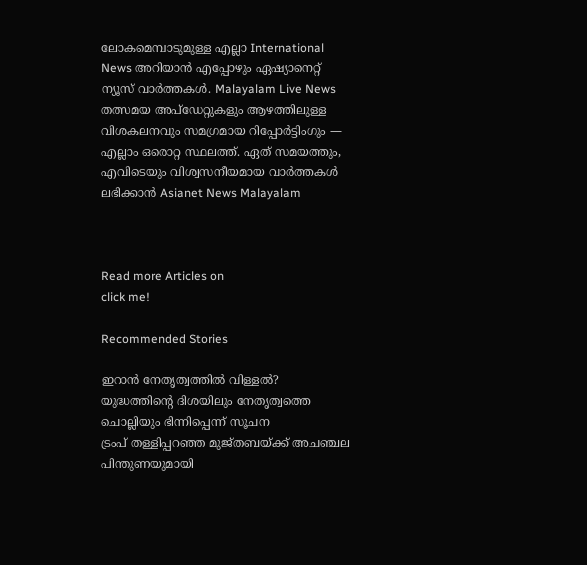ലോകമെമ്പാടുമുള്ള എല്ലാ International News അറിയാൻ എപ്പോഴും ഏഷ്യാനെറ്റ് ന്യൂസ് വാർത്തകൾ. Malayalam Live News  തത്സമയ അപ്‌ഡേറ്റുകളും ആഴത്തിലുള്ള വിശകലനവും സമഗ്രമായ റിപ്പോർട്ടിംഗും — എല്ലാം ഒരൊറ്റ സ്ഥലത്ത്. ഏത് സമയത്തും, എവിടെയും വിശ്വസനീയമായ വാർത്തകൾ ലഭിക്കാൻ Asianet News Malayalam



Read more Articles on
click me!

Recommended Stories

ഇറാൻ നേതൃത്വത്തിൽ വിള്ളൽ? യുദ്ധത്തിന്റെ ദിശയിലും നേതൃത്വത്തെ ചൊല്ലിയും ഭിന്നിപ്പെന്ന് സൂചന
ട്രംപ് തള്ളിപ്പറഞ്ഞ മുജ്തബയ്ക്ക് അചഞ്ചല പിന്തുണയുമായി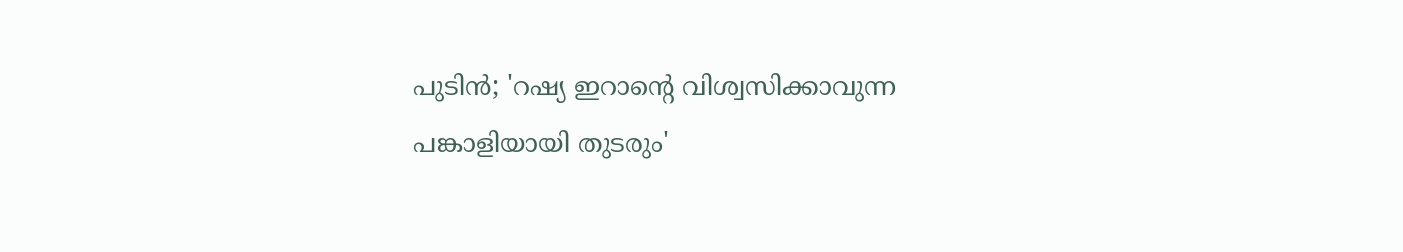പുടിൻ; 'റഷ്യ ഇറാന്‍റെ വിശ്വസിക്കാവുന്ന പങ്കാളിയായി തുടരും'